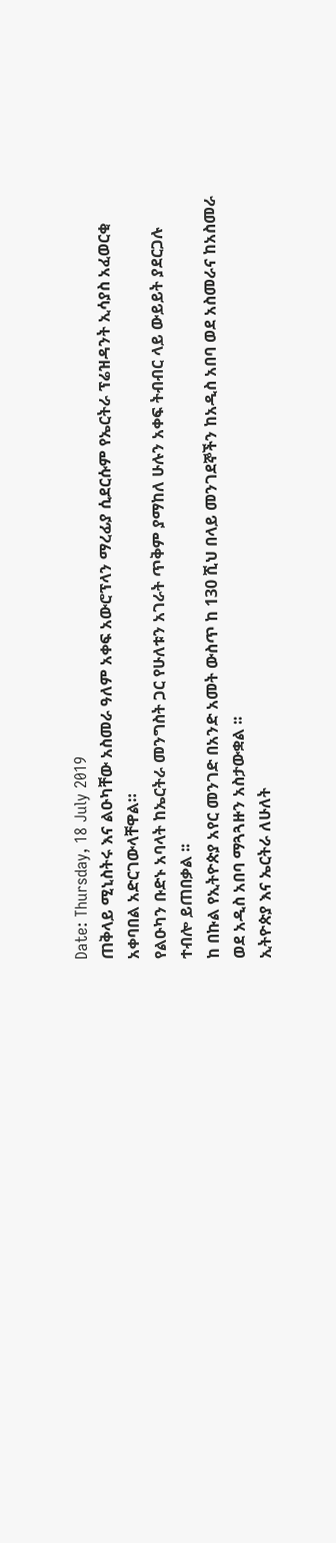Date: Thursday, 18 July 2019
ጠቅላይ ሚኒስትሩ እና ልዑካቸው አስመራ ዓለም አቀፍ አውሮፕላን ማረፊያ ሲደርሱም የኤርትራ ፕሬዝዳንት ኢሳያስ አፈወርቂ አቀባበል አድርገውላቸዋል።
የልዑካን ቡድኑ አባላት ከኤርትራ መንግስት ጋር የሁለቱን አገራት ጥቅም ያማከለ ሁሉን አቀፍ ትብብር ላይ ውይይት ያደርጋሉ ተብሎ ይጠበቃል ፡፡
ከ በኩል የኢትዮጵያ አየር መንገድ በአንድ አመት ውስጥ ከ 130 ሺህ በላይ መንገደኞችን ከአዲስ አበባ ወደ አስመራና ከአስመራ ወደ አዲስ አበባ ማጓጓዙን አስታውቋል ፡፡
ኢትዮጵያ እና ኤርትራ ለሁለት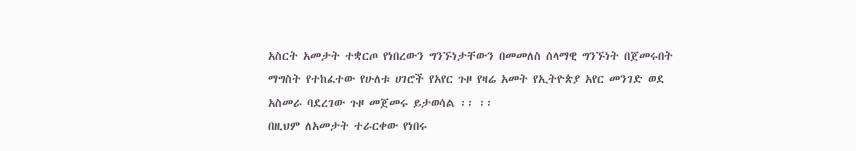አስርት አመታት ተቋርጦ የነበረውን ግንኙነታቸውን በመመለስ ሰላማዊ ግንኙነት በጀመሩበት ማግስት የተከፈተው የሁለቱ ሀገሮች የአየር ጉዞ የዛሬ አመት የኢትዮጵያ አየር መንገድ ወደ አስመራ ባደረገው ጉዞ መጀመሩ ይታወሳል ፡፡ ፡፡
በዚህም ለአመታት ተራርቀው የነበሩ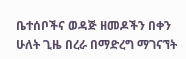ቤተሰቦችና ወዳጅ ዘመዶችን በቀን ሁለት ጊዜ በረራ በማድረግ ማገናኘት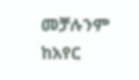መቻሉንም ከአየር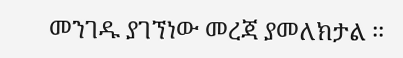መንገዱ ያገኘነው መረጃ ያመለክታል ፡፡